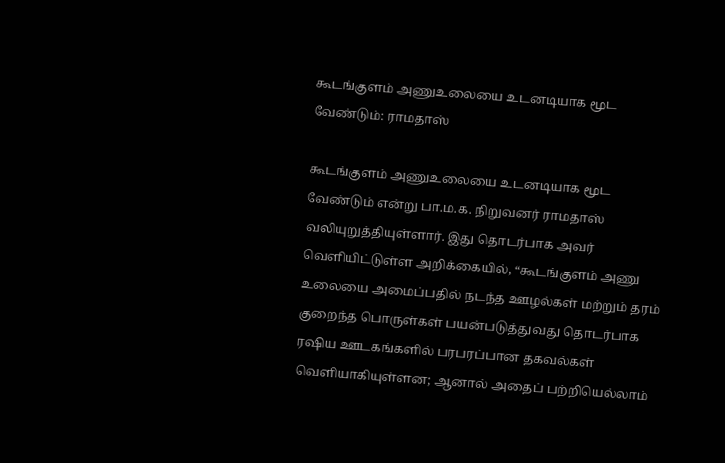கூடங்குளம் அணுஉலையை உடனடியாக மூட வேண்டும்: ராமதாஸ்

கூடங்குளம் அணுஉலையை உடனடியாக மூட வேண்டும் என்று பா.ம.க. நிறுவனர் ராமதாஸ் வலியுறுத்தியுள்ளார். இது தொடர்பாக அவர் வெளியிட்டுள்ள அறிக்கையில், “கூடங்குளம் அணு உலையை அமைப்பதில் நடந்த ஊழல்கள் மற்றும் தரம் குறைந்த பொருள்கள் பயன்படுத்துவது தொடர்பாக ரஷிய ஊடகங்களில் பரபரப்பான தகவல்கள் வெளியாகியுள்ளன; ஆனால் அதைப் பற்றியெல்லாம்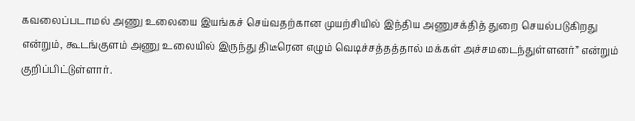கவலைப்படாமல் அணு உலையை இயங்கச் செய்வதற்கான முயற்சியில் இந்திய அணுசக்தித் துறை செயல்படுகிறது என்றும், கூடங்குளம் அணு உலையில் இருந்து திடீரென எழும் வெடிச்சத்தத்தால் மக்கள் அச்சமடைந்துள்ளனர்” என்றும் குறிப்பிட்டுள்ளார்.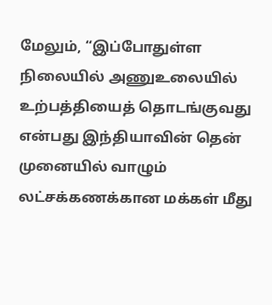மேலும், “இப்போதுள்ள நிலையில் அணுஉலையில் உற்பத்தியைத் தொடங்குவது என்பது இந்தியாவின் தென் முனையில் வாழும் லட்சக்கணக்கான மக்கள் மீது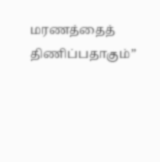மரணத்தைத் திணிப்பதாகும்”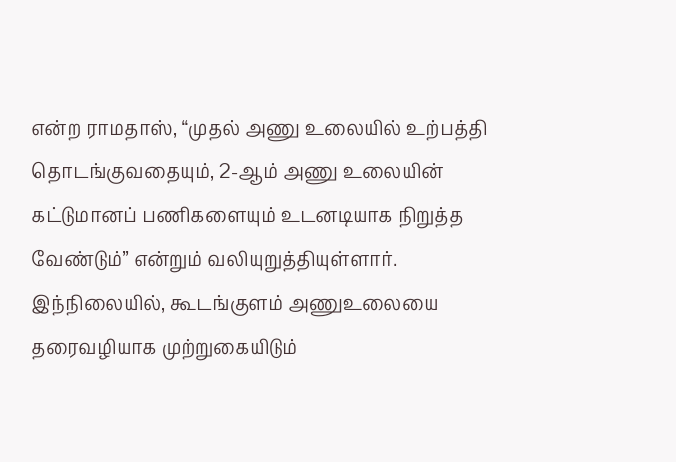என்ற ராமதாஸ், “முதல் அணு உலையில் உற்பத்தி தொடங்குவதையும், 2-ஆம் அணு உலையின் கட்டுமானப் பணிகளையும் உடனடியாக நிறுத்த வேண்டும்” என்றும் வலியுறுத்தியுள்ளார். இந்நிலையில், கூடங்குளம் அணுஉலையை தரைவழியாக முற்றுகையிடும்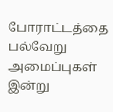போராட்டத்தை பல்வேறு அமைப்புகள் இன்று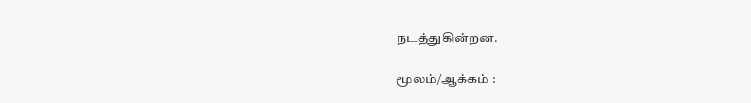நடத்துகின்றன.

மூலம்/ஆக்கம் :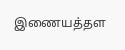இணையத்தள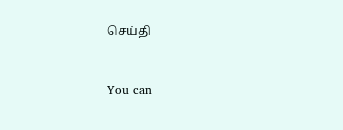செய்தி


You can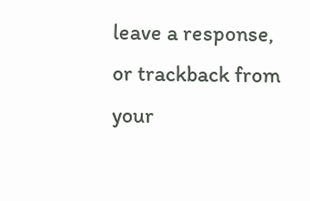leave a response, or trackback from your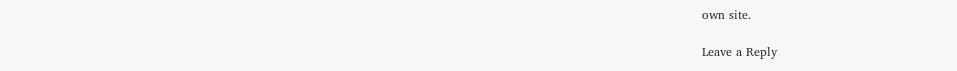own site.

Leave a Reply